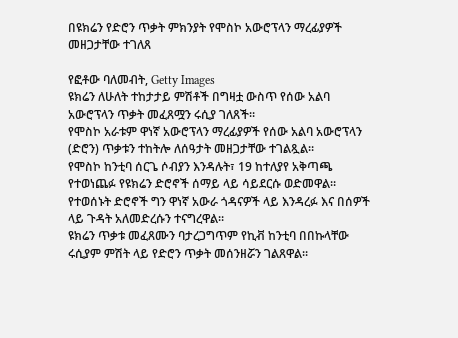በዩክሬን የድሮን ጥቃት ምክንያት የሞስኮ አውሮፕላን ማረፊያዎች መዘጋታቸው ተገለጸ

የፎቶው ባለመብት, Getty Images
ዩክሬን ለሁለት ተከታታይ ምሽቶች በግዛቷ ውስጥ የሰው አልባ አውሮፕላን ጥቃት መፈጸሟን ሩሲያ ገለጸች።
የሞስኮ አራቱም ዋነኛ አውሮፕላን ማረፊያዎች የሰው አልባ አውሮፕላን (ድሮን) ጥቃቱን ተከትሎ ለሰዓታት መዘጋታቸው ተገልጿል።
የሞስኮ ከንቲባ ሰርጌ ሶብያን እንዳሉት፣ 19 ከተለያየ አቅጣጫ የተወነጨፉ የዩክሬን ድሮኖች ሰማይ ላይ ሳይደርሱ ወድመዋል።
የተወሰኑት ድሮኖች ግን ዋነኛ አውራ ጎዳናዎች ላይ እንዳረፉ እና በሰዎች ላይ ጉዳት አለመድረሱን ተናግረዋል።
ዩክሬን ጥቃቱ መፈጸሙን ባታረጋግጥም የኪቭ ከንቲባ በበኩላቸው ሩሲያም ምሽት ላይ የድሮን ጥቃት መሰንዘሯን ገልጸዋል።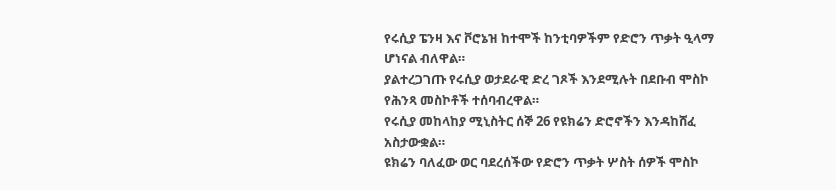የሩሲያ ፔንዛ እና ቮሮኔዝ ከተሞች ከንቲባዎችም የድሮን ጥቃት ዒላማ ሆነናል ብለዋል።
ያልተረጋገጡ የሩሲያ ወታደራዊ ድረ ገጾች እንደሚሉት በደቡብ ሞስኮ የሕንጻ መስኮቶች ተሰባብረዋል።
የሩሲያ መከላከያ ሚኒስትር ሰኞ 26 የዩክሬን ድሮኖችን እንዳከሸፈ አስታውቋል።
ዩክሬን ባለፈው ወር ባደረሰችው የድሮን ጥቃት ሦስት ሰዎች ሞስኮ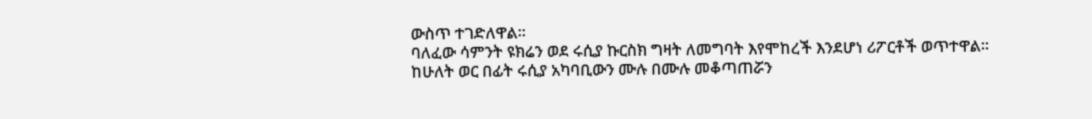ውስጥ ተገድለዋል።
ባለፈው ሳምንት ዩክሬን ወደ ሩሲያ ኩርስክ ግዛት ለመግባት እየሞከረች እንደሆነ ሪፖርቶች ወጥተዋል።
ከሁለት ወር በፊት ሩሲያ አካባቢውን ሙሉ በሙሉ መቆጣጠሯን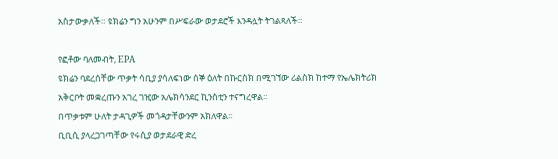አስታውቃለች። ዩክሬን ግን አሁንም በሥፍራው ወታደሮች እንዳሏት ትገልጻለች።

የፎቶው ባለመብት, EPA
ዩክሬን ባደረሰቸው ጥቃት ሳቢያ ያሳለፍነው ሰኞ ዕለት በኩርስክ በሚገኘው ሪልስክ ከተማ የኤሌክትሪክ አቅርቦት መቋረጡን አገረ ገዢው አሌክሳንደር ኪንስቲን ተናግረዋል።
በጥቃቱም ሁለት ታዳጊዎች መጎዳታቸውንም አክለዋል።
ቢቢሲ ያላረጋገጣቸው የሩሲያ ወታደራዊ ድረ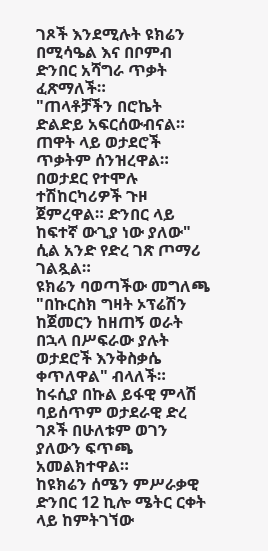ገጾች እንደሚሉት ዩክሬን በሚሳዔል እና በቦምብ ድንበር አሻግራ ጥቃት ፈጽማለች።
"ጠላቶቻችን በሮኬት ድልድይ አፍርሰውብናል። ጠዋት ላይ ወታደሮች ጥቃትም ሰንዝረዋል። በወታደር የተሞሉ ተሽከርካሪዎች ጉዞ ጀምረዋል። ድንበር ላይ ከፍተኛ ውጊያ ነው ያለው" ሲል አንድ የድረ ገጽ ጦማሪ ገልጿል።
ዩክሬን ባወጣችው መግለጫ "በኩርስክ ግዛት ኦፕሬሽን ከጀመርን ከዘጠኝ ወራት በኋላ በሥፍራው ያሉት ወታደሮች እንቅስቃሴ ቀጥለዋል" ብላለች።
ከሩሲያ በኩል ይፋዊ ምላሽ ባይሰጥም ወታደራዊ ድረ ገጾች በሁለቱም ወገን ያለውን ፍጥጫ አመልክተዋል።
ከዩክሬን ሰሜን ምሥራቃዊ ድንበር 12 ኪሎ ሜትር ርቀት ላይ ከምትገኘው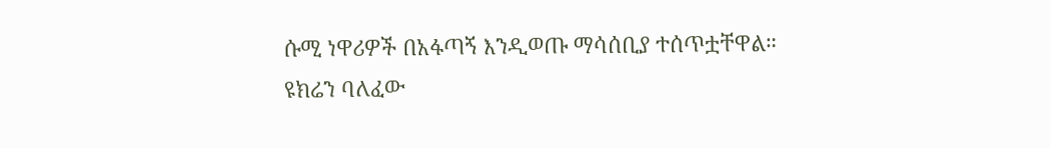ሱሚ ነዋሪዎች በአፋጣኝ እንዲወጡ ማሳሰቢያ ተሰጥቷቸዋል።
ዩክሬን ባለፈው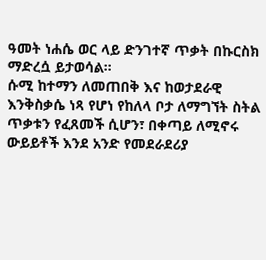ዓመት ነሐሴ ወር ላይ ድንገተኛ ጥቃት በኩርስክ ማድረሷ ይታወሳል።
ሱሚ ከተማን ለመጠበቅ እና ከወታደራዊ እንቅስቃሴ ነጻ የሆነ የከለላ ቦታ ለማግኘት ስትል ጥቃቱን የፈጸመች ሲሆን፣ በቀጣይ ለሚኖሩ ውይይቶች እንደ አንድ የመደራደሪያ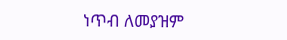ነጥብ ለመያዝም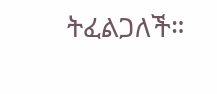ትፈልጋለች።